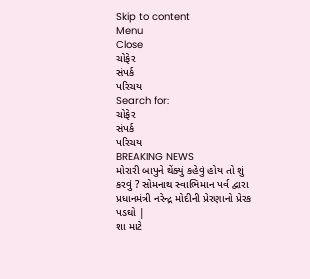Skip to content
Menu
Close
ચોફેર
સંપર્ક
પરિચય
Search for:
ચોફેર
સંપર્ક
પરિચય
BREAKING NEWS
મોરારી બાપુને થેંક્યું કહેવું હોય તો શું કરવું ? સોમનાથ સ્વાભિમાન પર્વ દ્વારા પ્રધાનમંત્રી નરેન્દ્ર મોદીની પ્રેરણાનો પ્રેરક પડઘો |
શા માટે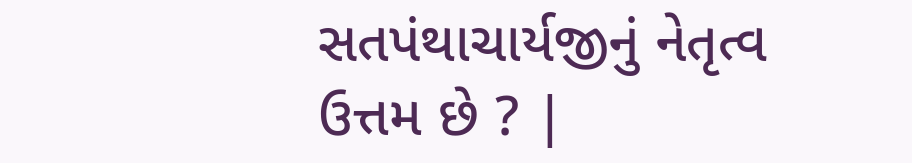સતપંથાચાર્યજીનું નેતૃત્વ ઉત્તમ છે ? |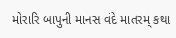મોરારિ બાપુની માનસ વંદે માતરમ્ કથા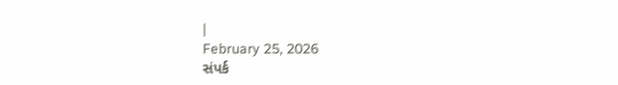|
February 25, 2026
સંપર્ક